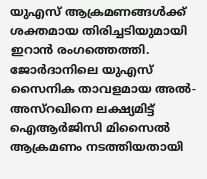യുഎസ് ആക്രമണങ്ങൾക്ക് ശക്തമായ തിരിച്ചടിയുമായി ഇറാൻ രംഗത്തെത്തി. ജോർദാനിലെ യുഎസ് സൈനിക താവളമായ അൽ-അസ്റഖിനെ ലക്ഷ്യമിട്ട് ഐആർജിസി മിസൈൽ ആക്രമണം നടത്തിയതായി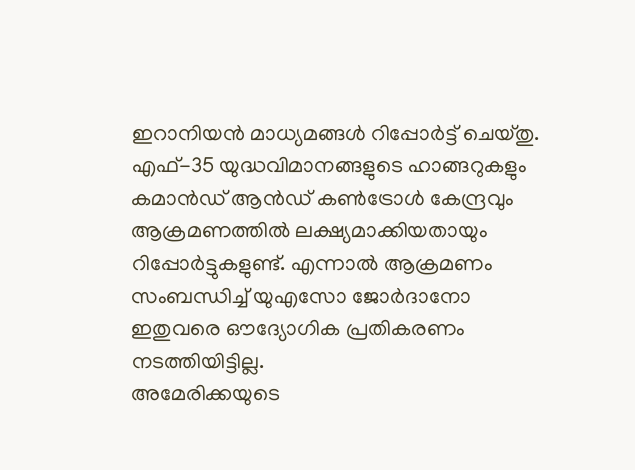ഇറാനിയൻ മാധ്യമങ്ങൾ റിപ്പോർട്ട് ചെയ്തു. എഫ്-35 യുദ്ധവിമാനങ്ങളുടെ ഹാങ്ങറുകളും കമാൻഡ് ആൻഡ് കൺട്രോൾ കേന്ദ്രവും ആക്രമണത്തിൽ ലക്ഷ്യമാക്കിയതായും റിപ്പോർട്ടുകളുണ്ട്. എന്നാൽ ആക്രമണം സംബന്ധിച്ച് യുഎസോ ജോർദാനോ ഇതുവരെ ഔദ്യോഗിക പ്രതികരണം നടത്തിയിട്ടില്ല.
അമേരിക്കയുടെ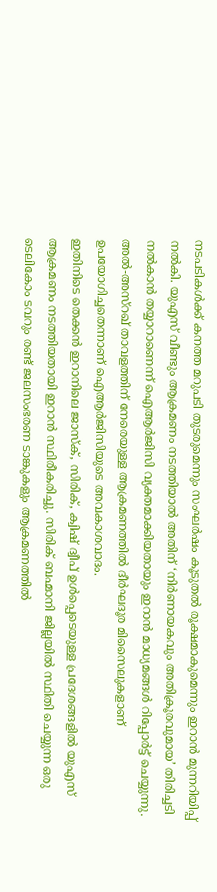നടപടികൾക്ക് കനത്ത മറുപടി തുടരുമെന്നും സംഘർഷം കൂടുതൽ രൂക്ഷമാകുമെന്നും ഇറാൻ മുന്നറിയിപ്പ് നൽകി. യുഎസ് വീണ്ടും ആക്രമണം നടത്തിയാൽ അതിന് ‘നിർണായകവും അതിക്രൂരവുമായ’ തിരിച്ചടി നൽകാൻ തയ്യാറാണെന്ന് ഐആർജിസി വ്യക്തമാക്കിയതായും ഇറാൻ മാധ്യമങ്ങൾ റിപ്പോർട്ട് ചെയ്യുന്നു. അൽ-അസ്റഖ് താവളത്തിന് നേരെയുള്ള ആക്രമണത്തിൽ ദീർഘദൂര മിസൈലുകളാണ് ഉപയോഗിച്ചതെന്നാണ് ഐആർജിസിയുടെ അവകാശവാദം.
ഇതിനിടെ തെക്കൻ ഇറാനിലെ ജാസ്ക്, സിരിക്, ക്വിഷ് ദ്വീപ് ഉൾപ്പെടെയുള്ള പ്രദേശങ്ങളിൽ യുഎസ് ആക്രമണം നടത്തിയതായി ഇറാൻ സ്ഥിരീകരിച്ചു. സിരിക് ബഹ്മാനി ജില്ലയിൽ സ്ഥിതി ചെയ്യുന്ന ഒരു ടെലികോം ടവറും രണ്ട് ജലസംഭരണ ടാങ്കുകളും ആക്രമണത്തിൽ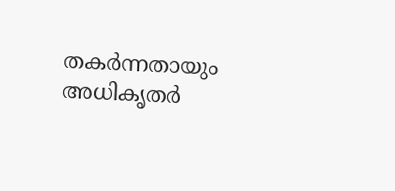തകർന്നതായും അധികൃതർ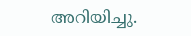അറിയിച്ചു.